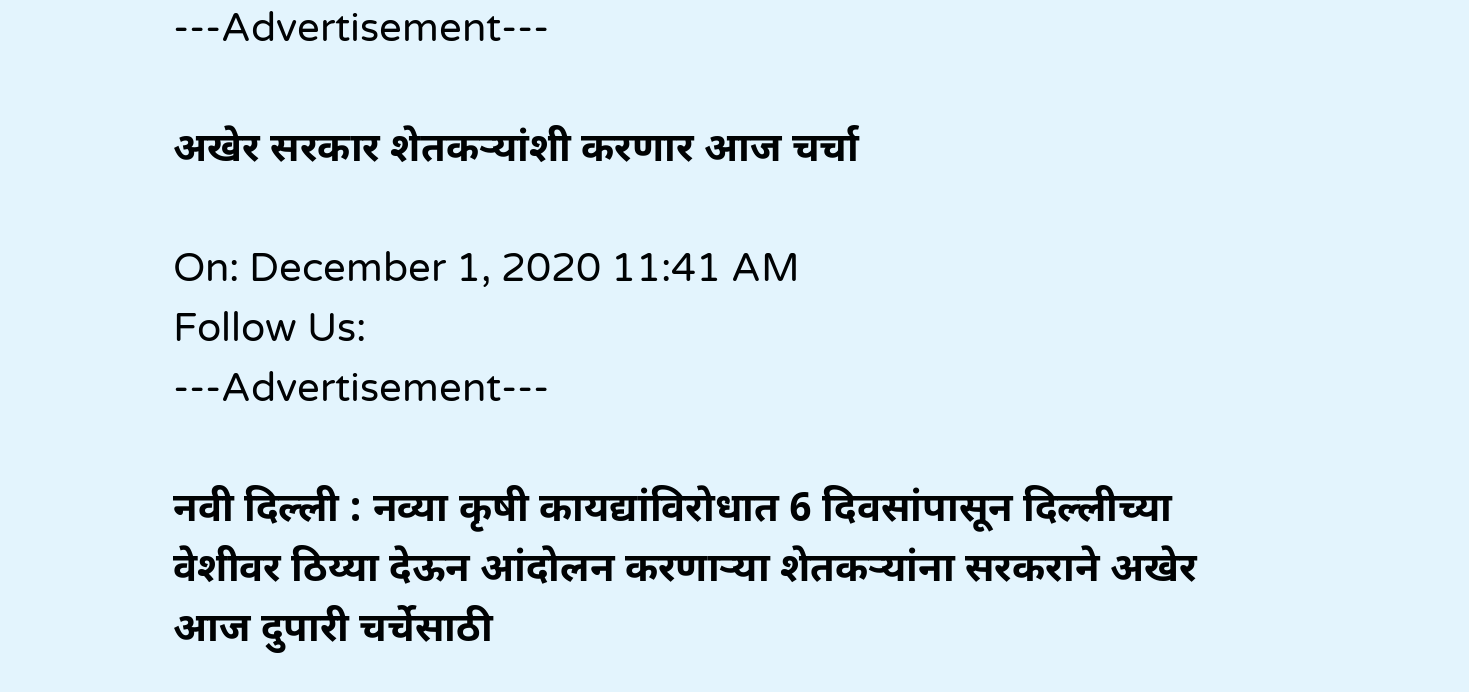---Advertisement---

अखेर सरकार शेतकऱ्यांशी करणार आज चर्चा

On: December 1, 2020 11:41 AM
Follow Us:
---Advertisement---

नवी दिल्ली : नव्या कृषी कायद्यांविरोधात 6 दिवसांपासून दिल्लीच्या वेशीवर ठिय्या देऊन आंदोलन करणाऱ्या शेतकऱ्यांना सरकराने अखेर आज दुपारी चर्चेसाठी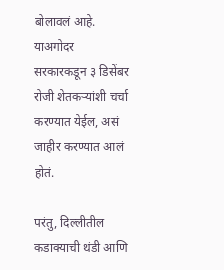बोलावलं आहे.  याअगोदर सरकारकडून ३ डिसेंबर रोजी शेतकऱ्यांशी चर्चा करण्यात येईल, असं जाहीर करण्यात आलं होतं.

परंतु, दिल्लीतील कडाक्याची थंडी आणि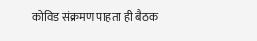कोविड संक्रमण पाहता ही बैठक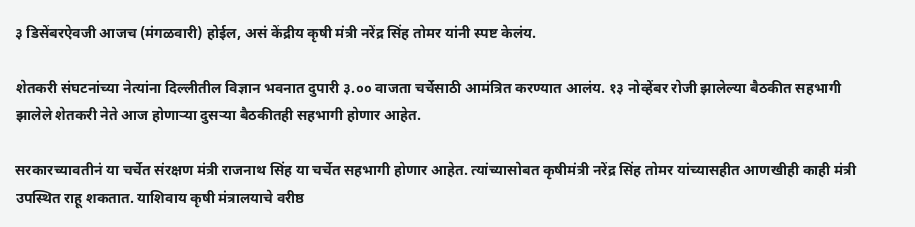३ डिसेंबरऐवजी आजच (मंगळवारी) होईल, असं केंद्रीय कृषी मंत्री नरेंद्र सिंह तोमर यांनी स्पष्ट केलंय.

शेतकरी संघटनांच्या नेत्यांना दिल्लीतील विज्ञान भवनात दुपारी ३.०० वाजता चर्चेसाठी आमंत्रित करण्यात आलंय. १३ नोव्हेंबर रोजी झालेल्या बैठकीत सहभागी झालेले शेतकरी नेते आज होणाऱ्या दुसऱ्या बैठकीतही सहभागी होणार आहेत.

सरकारच्यावतीनं या चर्चेत संरक्षण मंत्री राजनाथ सिंह या चर्चेत सहभागी होणार आहेत. त्यांच्यासोबत कृषीमंत्री नरेंद्र सिंह तोमर यांच्यासहीत आणखीही काही मंत्री उपस्थित राहू शकतात. याशिवाय कृषी मंत्रालयाचे वरीष्ठ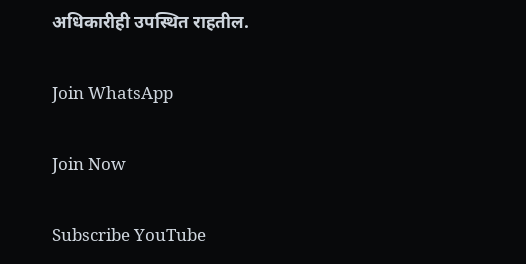अधिकारीही उपस्थित राहतील.

Join WhatsApp

Join Now

Subscribe YouTube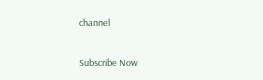channel

Subscribe Now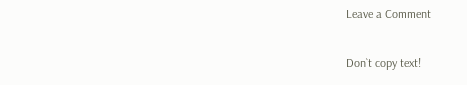Leave a Comment

Don`t copy text!